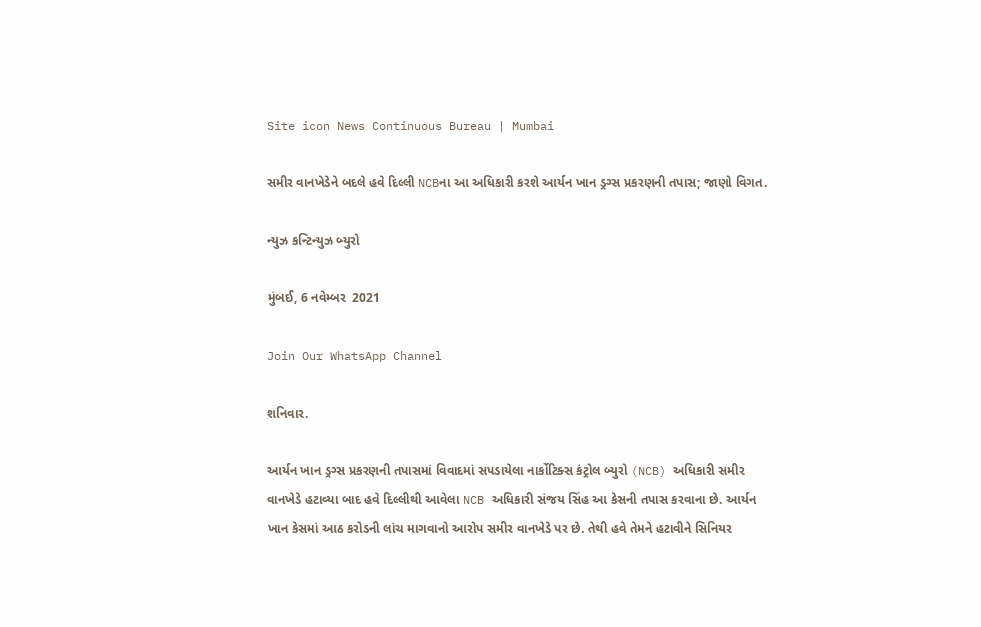Site icon News Continuous Bureau | Mumbai

સમીર વાનખેડેને બદલે હવે દિલ્લી NCBના આ અધિકારી કરશે આર્યન ખાન ડ્રગ્સ પ્રકરણની તપાસ; જાણો વિગત.

ન્યુઝ કન્ટિન્યુઝ બ્યુરો

મુંબઈ, 6 નવેમ્બર  2021

Join Our WhatsApp Channel

શનિવાર.

આર્યન ખાન ડ્રગ્સ પ્રકરણની તપાસમાં વિવાદમાં સપડાયેલા નાર્કોટિક્સ કંટ્રોલ બ્યુરો (NCB) અધિકારી સમીર વાનખેડે હટાવ્યા બાદ હવે દિલ્લીથી આવેલા NCB અધિકારી સંજય સિંહ આ કેસની તપાસ કરવાના છે. આર્યન ખાન કેસમાં આઠ કરોડની લાંચ માગવાનો આરોપ સમીર વાનખેડે પર છે. તેથી હવે તેમને હટાવીને સિનિયર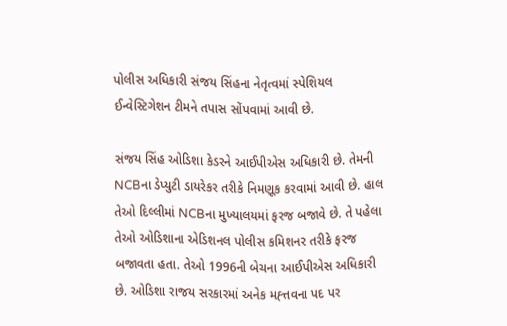પોલીસ અધિકારી સંજય સિંહના નેતૃત્વમાં સ્પેશિયલ ઈન્વેસ્ટિગેશન ટીમને તપાસ સોંપવામાં આવી છે.

સંજય સિંહ ઓડિશા કેડરને આઈપીએસ અધિકારી છે. તેમની NCBના ડેપ્યુટી ડાયરેકર તરીકે નિમણૂક કરવામાં આવી છે. હાલ તેઓ દિલ્લીમાં NCBના મુખ્યાલયમાં ફરજ બજાવે છે. તે પહેલા તેઓ ઓડિશાના એડિશનલ પોલીસ કમિશનર તરીકે ફરજ બજાવતા હતા. તેઓ 1996ની બેચના આઈપીએસ અધિકારી છે. ઓડિશા રાજય સરકારમાં અનેક મહ્ત્તવના પદ પર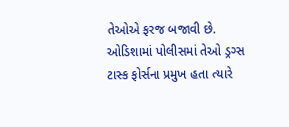તેઓએ ફરજ બજાવી છે. ઓડિશામાં પોલીસમાં તેઓ ડ્રગ્સ ટાસ્ક ફોર્સના પ્રમુખ હતા ત્યારે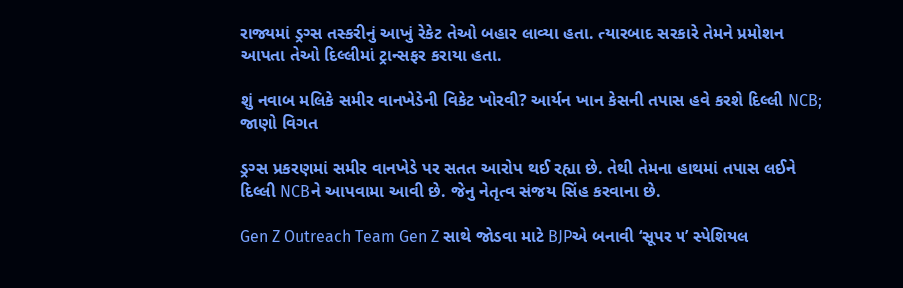રાજ્યમાં ડ્રગ્સ તસ્કરીનું આખું રેકેટ તેઓ બહાર લાવ્યા હતા. ત્યારબાદ સરકારે તેમને પ્રમોશન આપતા તેઓ દિલ્લીમાં ટ્રાન્સફર કરાયા હતા.

શું નવાબ મલિકે સમીર વાનખેડેની વિકેટ ખોરવી? આર્યન ખાન કેસની તપાસ હવે કરશે દિલ્લી NCB; જાણો વિગત

ડ્રગ્સ પ્રકરણમાં સમીર વાનખેડે પર સતત આરોપ થઈ રહ્યા છે. તેથી તેમના હાથમાં તપાસ લઈને દિલ્લી NCBને આપવામા આવી છે. જેનુ નેતૃત્વ સંજય સિંહ કરવાના છે.

Gen Z Outreach Team Gen Z સાથે જોડવા માટે BJPએ બનાવી ‘સૂપર ૫’ સ્પેશિયલ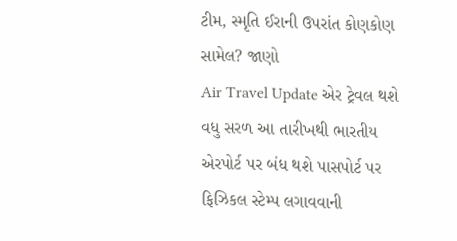ટીમ, સ્મૃતિ ઈરાની ઉપરાંત કોણકોણ સામેલ? જાણો
Air Travel Update એર ટ્રેવલ થશે વધુ સરળ આ તારીખથી ભારતીય એરપોર્ટ પર બંધ થશે પાસપોર્ટ પર ફિઝિકલ સ્ટેમ્પ લગાવવાની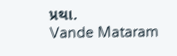પ્રથા.
Vande Mataram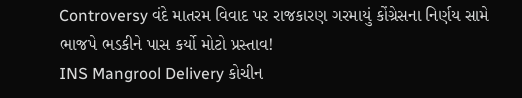Controversy વંદે માતરમ વિવાદ પર રાજકારણ ગરમાયું કોંગ્રેસના નિર્ણય સામે ભાજપે ભડકીને પાસ કર્યો મોટો પ્રસ્તાવ!
INS Mangrool Delivery કોચીન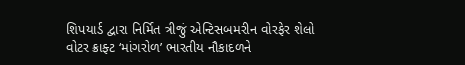શિપયાર્ડ દ્વારા નિર્મિત ત્રીજું એન્ટિસબમરીન વોરફેર શેલો વોટર ક્રાફ્ટ ‘માંગરોળ’ ભારતીય નૌકાદળને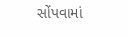સોંપવામાં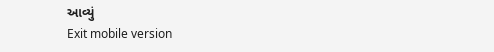આવ્યું
Exit mobile version